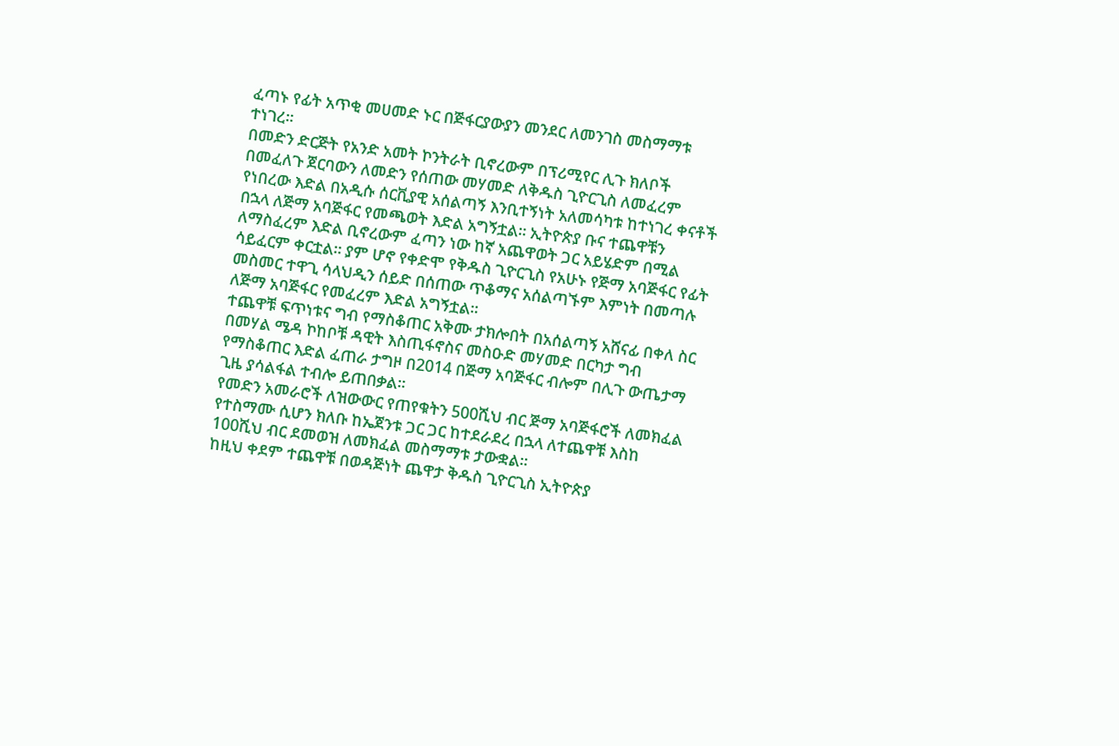ፈጣኑ የፊት አጥቂ መሀመድ ኑር በጅፋርያውያን መንደር ለመንገስ መስማማቱ ተነገረ።
በመድን ድርጅት የአንድ አመት ኮንትራት ቢኖረውም በፕሪሚየር ሊጉ ክለቦች በመፈለጉ ጀርባውን ለመድን የሰጠው መሃመድ ለቅዱስ ጊዮርጊስ ለመፈረም የነበረው እድል በአዲሱ ሰርቪያዊ አሰልጣኝ እንቢተኝነት አለመሳካቱ ከተነገረ ቀናቶች በኋላ ለጅማ አባጅፋር የመጫወት እድል አግኝቷል። ኢትዮጵያ ቡና ተጨዋቹን ለማስፈረም እድል ቢኖረውም ፈጣን ነው ከኛ አጨዋወት ጋር አይሄድም በሚል ሳይፈርም ቀርቷል። ያም ሆኖ የቀድሞ የቅዱስ ጊዮርጊስ የአሁኑ የጅማ አባጅፋር የፊት መስመር ተዋጊ ሳላህዲን ሰይድ በሰጠው ጥቆማና አሰልጣኙም እምነት በመጣሉ
ለጅማ አባጅፋር የመፈረም እድል አግኝቷል።
ተጨዋቹ ፍጥነቱና ግብ የማስቆጠር አቅሙ ታክሎበት በአሰልጣኝ አሸናፊ በቀለ ስር በመሃል ሜዳ ኮከቦቹ ዳዊት እስጢፋኖስና መስዑድ መሃመድ በርካታ ግብ የማስቆጠር እድል ፈጠራ ታግዞ በ2014 በጅማ አባጅፋር ብሎም በሊጉ ውጤታማ ጊዜ ያሳልፋል ተብሎ ይጠበቃል።
የመድን አመራሮች ለዝውውር የጠየቁትን 500ሺህ ብር ጅማ አባጅፋሮች ለመክፈል የተስማሙ ሲሆን ክለቡ ከኤጀንቱ ጋር ጋር ከተደራደረ በኋላ ለተጨዋቹ እስከ 100ሺህ ብር ደመወዝ ለመክፈል መስማማቱ ታውቋል።
ከዚህ ቀደም ተጨዋቹ በወዳጅነት ጨዋታ ቅዱስ ጊዮርጊስ ኢትዮጵያ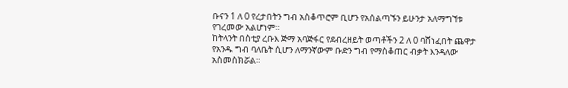ቡናን 1 ለ 0 የረታበትን ግብ አስቆጥሮም ቢሆን የአሰልጣኙን ይሁንታ አለማግኘቱ የገረመው አልሆነም።
ከትላንት በስቲያ ረቡእ ጅማ አባጅፋር የደብረዘይት ወጣቶችን 2 ለ 0 ባሸነፈበት ጨዋታ የአንዱ ግብ ባለቤት ሲሆን ለማንኛውም ቡድን ግብ የማስቆጠር ብቃት እንዳለው አስመስክሯል።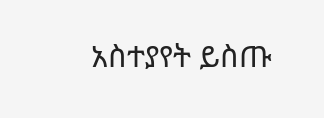አስተያየት ይስጡ